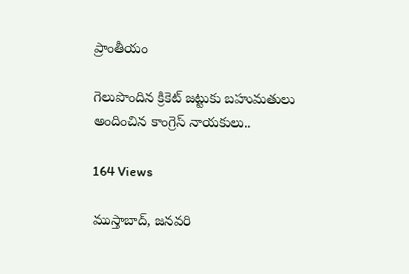ప్రాంతీయం

గెలుపొందిన క్రికెట్ జట్టుకు బహుమతులు అందించిన కాంగ్రెస్ నాయకులు..

164 Views

ముస్తాబాద్, జనవరి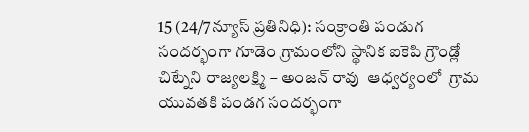15 (24/7న్యూస్ ప్రతినిధి): సంక్రాంతి పండుగ సందర్భంగా గూడెం గ్రామంలోని స్థానిక ఐకెపి గ్రౌండ్లో చిట్నేని రాజ్యలక్ష్మి – అంజన్ రావు  ఆధ్వర్యంలో  గ్రామ యువతకి పండగ సందర్భంగా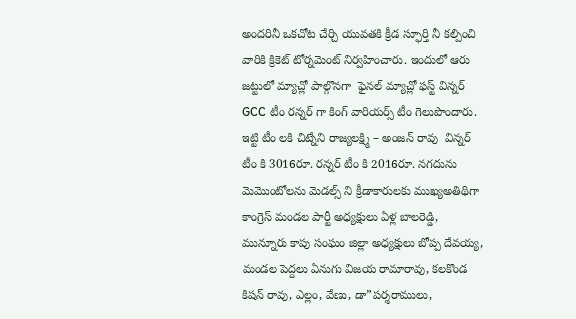అందరినీ ఒకచోట చేర్చి యువతకి క్రీడ స్ఫూర్తి నీ కల్పించి వారికి క్రికెట్ టోర్నమెంట్ నిర్వహించారు. ఇందులో ఆరు జట్టులో మ్యాచ్లో పాల్గొనగా  ఫైనల్ మ్యాచ్లో ఫస్ట్ విన్నర్ GCC టీం రన్నర్ గా కింగ్ వారియర్స్ టీం గెలుపొందారు. ఇట్టి టీం లకి చిట్నేని రాజ్యలక్ష్మి – అంజన్ రావు  విన్నర్ టీం కి 3016రూ. రన్నర్ టీం కి 2016రూ. నగదును మెమొంటోలను మెడల్స్ ని క్రీడాకారులకు ముఖ్యఅతిథిగా కాంగ్రెస్ మండల పార్టీ అధ్యక్షులు ఏళ్ల బాలరెడ్డి, మున్నూరు కాపు సంఘం జిల్లా అధ్యక్షులు బోప్ప దేవయ్య, మండల పెద్దలు ఏనుగు విజయ రామారావు, కలకొండ కిషన్ రావు, ఎల్లం, వేణు, డా”పర్శరాములు,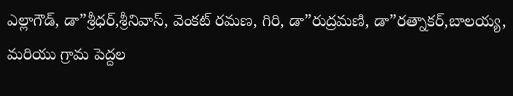ఎల్లాగౌడ్, డా”శ్రీధర్,శ్రీనివాస్, వెంకట్ రమణ, గిరి, డా”రుద్రమణి, డా”రత్నాకర్,బాలయ్య, మరియు గ్రామ పెద్దల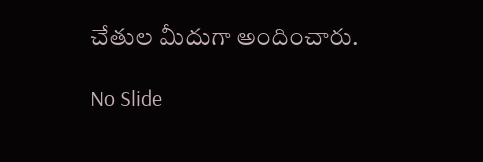చేతుల మీదుగా అందించారు.

No Slide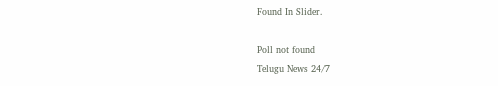Found In Slider.

Poll not found
Telugu News 24/7